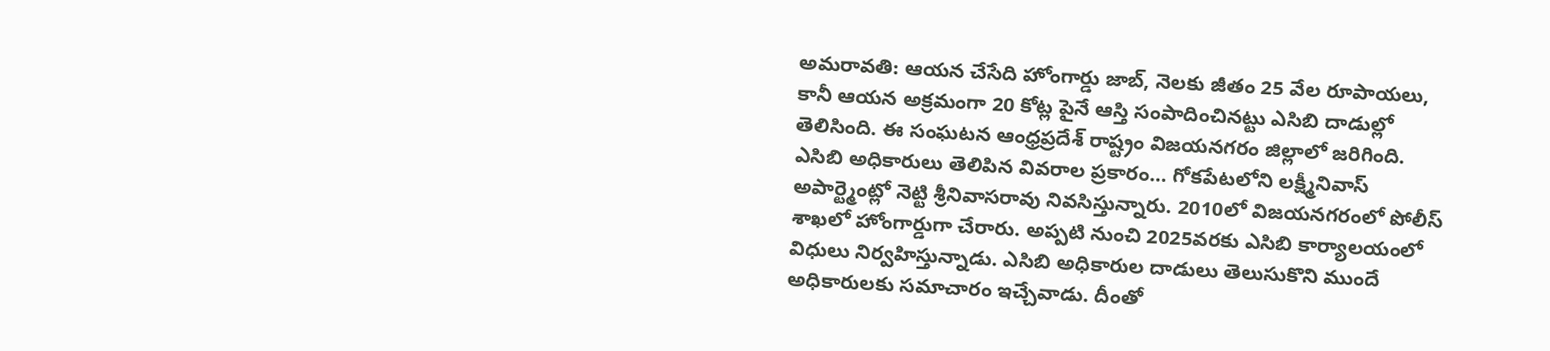అమరావతి: ఆయన చేసేది హోంగార్డు జాబ్, నెలకు జీతం 25 వేల రూపాయలు, కానీ ఆయన అక్రమంగా 20 కోట్ల పైనే ఆస్తి సంపాదించినట్టు ఎసిబి దాడుల్లో తెలిసింది. ఈ సంఘటన ఆంధ్రప్రదేశ్ రాష్ట్రం విజయనగరం జిల్లాలో జరిగింది. ఎసిబి అధికారులు తెలిపిన వివరాల ప్రకారం… గోకపేటలోని లక్ష్మీనివాస్ అపార్ట్మెంట్లో నెట్టి శ్రీనివాసరావు నివసిస్తున్నారు. 2010లో విజయనగరంలో పోలీస్ శాఖలో హోంగార్డుగా చేరారు. అప్పటి నుంచి 2025వరకు ఎసిబి కార్యాలయంలో విధులు నిర్వహిస్తున్నాడు. ఎసిబి అధికారుల దాడులు తెలుసుకొని ముందే అధికారులకు సమాచారం ఇచ్చేవాడు. దీంతో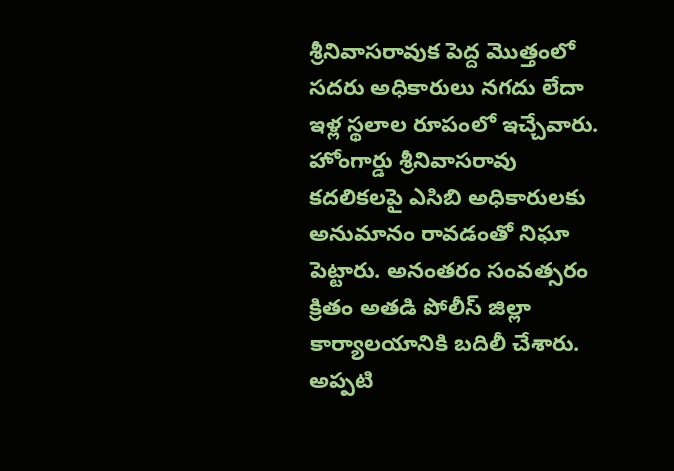శ్రీనివాసరావుక పెద్ద మొత్తంలో సదరు అధికారులు నగదు లేదా ఇళ్ల స్థలాల రూపంలో ఇచ్చేవారు. హోంగార్డు శ్రీనివాసరావు కదలికలపై ఎసిబి అధికారులకు అనుమానం రావడంతో నిఘా పెట్టారు. అనంతరం సంవత్సరం క్రితం అతడి పోలీస్ జిల్లా కార్యాలయానికి బదిలీ చేశారు. అప్పటి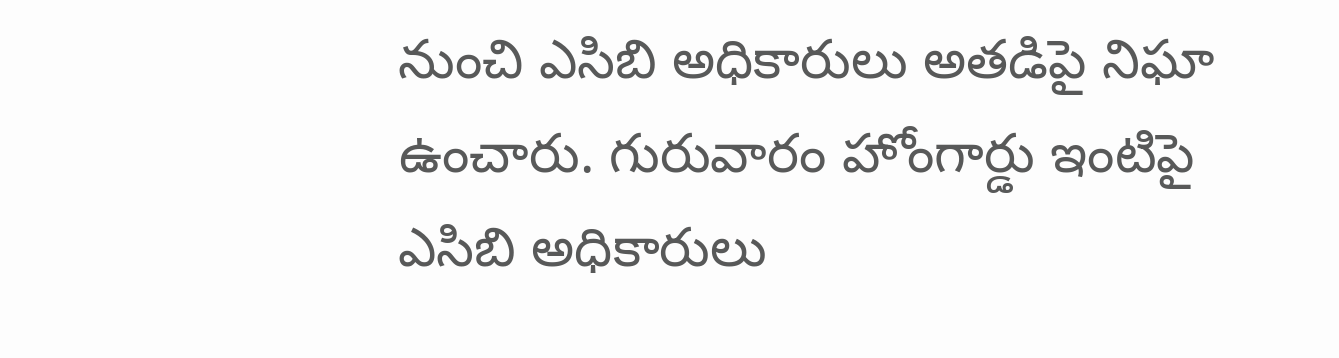నుంచి ఎసిబి అధికారులు అతడిపై నిఘా ఉంచారు. గురువారం హోంగార్డు ఇంటిపై ఎసిబి అధికారులు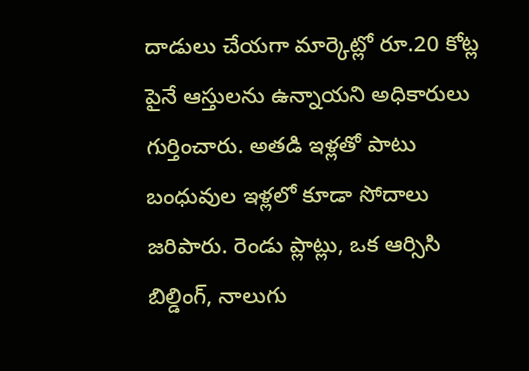దాడులు చేయగా మార్కెట్లో రూ.20 కోట్ల పైనే ఆస్తులను ఉన్నాయని అధికారులు గుర్తించారు. అతడి ఇళ్లతో పాటు బంధువుల ఇళ్లలో కూడా సోదాలు జరిపారు. రెండు ప్లాట్లు, ఒక ఆర్సిసి బిల్డింగ్, నాలుగు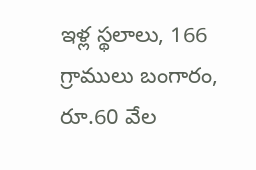ఇళ్ల స్థలాలు, 166 గ్రాములు బంగారం, రూ.60 వేల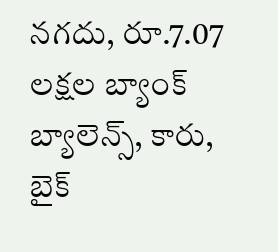నగదు, రూ.7.07 లక్షల బ్యాంక్ బ్యాలెన్స్, కారు, బైక్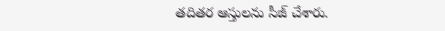తదితర ఆస్తులను సీజ్ చేశారు.